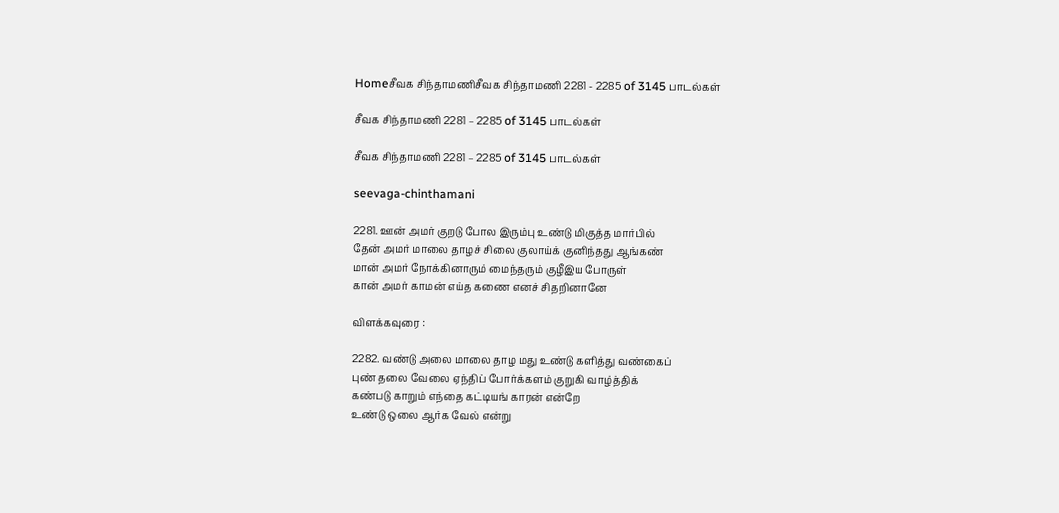Homeசீவக சிந்தாமணிசீவக சிந்தாமணி 2281 - 2285 of 3145 பாடல்கள்

சீவக சிந்தாமணி 2281 – 2285 of 3145 பாடல்கள்

சீவக சிந்தாமணி 2281 – 2285 of 3145 பாடல்கள்

seevaga-chinthamani

2281. ஊன் அமர் குறடு போல இரும்பு உண்டு மிகுத்த மார்பில்
தேன் அமர் மாலை தாழச் சிலை குலாய்க் குனிந்தது ஆங்கண்
மான் அமர் நோக்கினாரும் மைந்தரும் குழீஇய போருள்
கான் அமர் காமன் எய்த கணை எனச் சிதறினானே

விளக்கவுரை :

2282. வண்டு அலை மாலை தாழ மது உண்டு களித்து வண்கைப்
புண் தலை வேலை ஏந்திப் போர்க்களம் குறுகி வாழ்த்திக்
கண்படு காறும் எந்தை கட்டியங் காரன் என்றே
உண்டு ஒலை ஆர்க வேல் என்று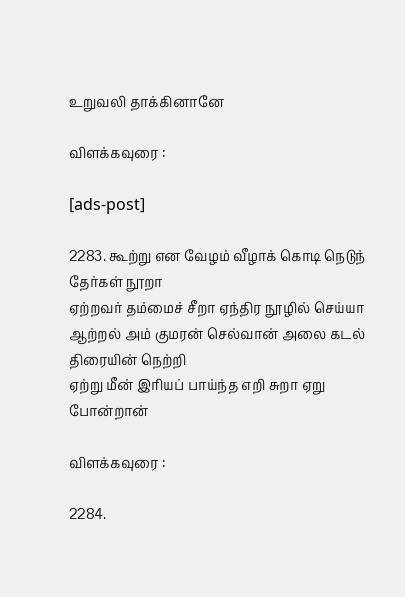உறுவலி தாக்கினானே

விளக்கவுரை :

[ads-post]

2283. கூற்று என வேழம் வீழாக் கொடி நெடுந் தேர்கள் நூறா
ஏற்றவர் தம்மைச் சீறா ஏந்திர நூழில் செய்யா
ஆற்றல் அம் குமரன் செல்வான் அலை கடல் திரையின் நெற்றி
ஏற்று மீன் இரியப் பாய்ந்த எறி சுறா ஏறு போன்றான்

விளக்கவுரை :

2284.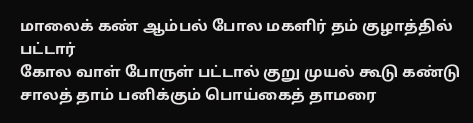மாலைக் கண் ஆம்பல் போல மகளிர் தம் குழாத்தில் பட்டார்
கோல வாள் போருள் பட்டால் குறு முயல் கூடு கண்டு
சாலத் தாம் பனிக்கும் பொய்கைத் தாமரை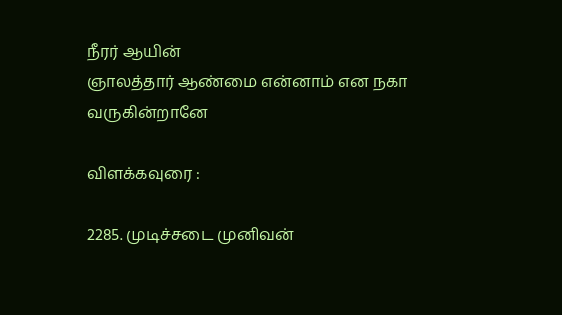நீரர் ஆயின்
ஞாலத்தார் ஆண்மை என்னாம் என நகா வருகின்றானே

விளக்கவுரை :

2285. முடிச்சடை முனிவன்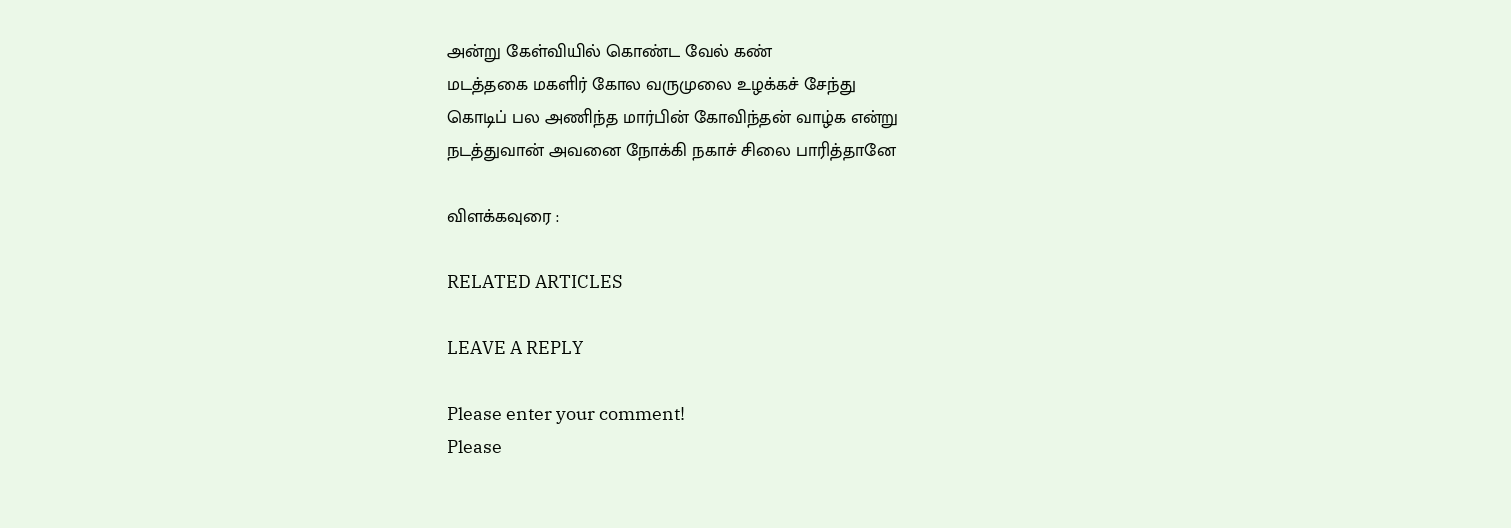அன்று கேள்வியில் கொண்ட வேல் கண்
மடத்தகை மகளிர் கோல வருமுலை உழக்கச் சேந்து
கொடிப் பல அணிந்த மார்பின் கோவிந்தன் வாழ்க என்று
நடத்துவான் அவனை நோக்கி நகாச் சிலை பாரித்தானே

விளக்கவுரை :

RELATED ARTICLES

LEAVE A REPLY

Please enter your comment!
Please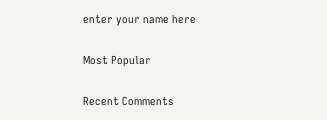enter your name here

Most Popular

Recent Comments